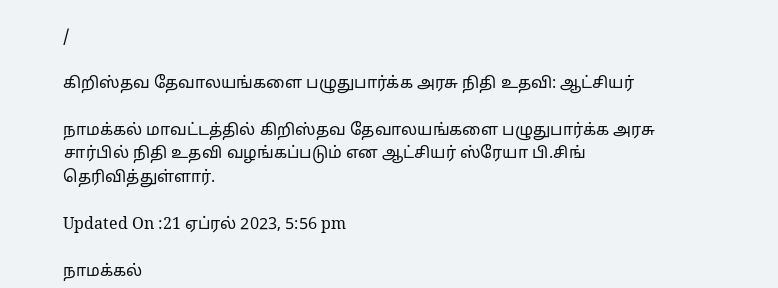/

கிறிஸ்தவ தேவாலயங்களை பழுதுபார்க்க அரசு நிதி உதவி: ஆட்சியர்

நாமக்கல் மாவட்டத்தில் கிறிஸ்தவ தேவாலயங்களை பழுதுபார்க்க அரசு சார்பில் நிதி உதவி வழங்கப்படும் என ஆட்சியர் ஸ்ரேயா பி.சிங் தெரிவித்துள்ளார்.

Updated On :21 ஏப்ரல் 2023, 5:56 pm

நாமக்கல்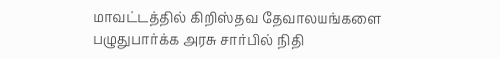மாவட்டத்தில் கிறிஸ்தவ தேவாலயங்களை பழுதுபார்க்க அரசு சார்பில் நிதி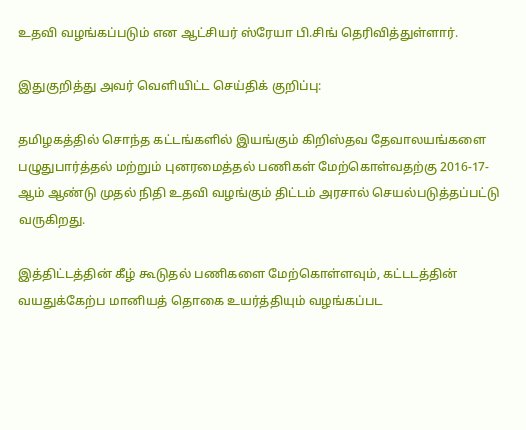உதவி வழங்கப்படும் என ஆட்சியர் ஸ்ரேயா பி.சிங் தெரிவித்துள்ளார்.

இதுகுறித்து அவர் வெளியிட்ட செய்திக் குறிப்பு:

தமிழகத்தில் சொந்த கட்டங்களில் இயங்கும் கிறிஸ்தவ தேவாலயங்களை பழுதுபார்த்தல் மற்றும் புனரமைத்தல் பணிகள் மேற்கொள்வதற்கு 2016-17-ஆம் ஆண்டு முதல் நிதி உதவி வழங்கும் திட்டம் அரசால் செயல்படுத்தப்பட்டு வருகிறது.

இத்திட்டத்தின் கீழ் கூடுதல் பணிகளை மேற்கொள்ளவும், கட்டடத்தின் வயதுக்கேற்ப மானியத் தொகை உயர்த்தியும் வழங்கப்பட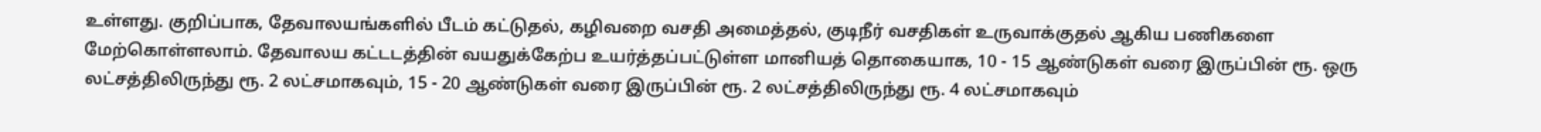உள்ளது. குறிப்பாக, தேவாலயங்களில் பீடம் கட்டுதல், கழிவறை வசதி அமைத்தல், குடிநீர் வசதிகள் உருவாக்குதல் ஆகிய பணிகளை மேற்கொள்ளலாம். தேவாலய கட்டடத்தின் வயதுக்கேற்ப உயர்த்தப்பட்டுள்ள மானியத் தொகையாக, 10 - 15 ஆண்டுகள் வரை இருப்பின் ரூ. ஒரு லட்சத்திலிருந்து ரூ. 2 லட்சமாகவும், 15 - 20 ஆண்டுகள் வரை இருப்பின் ரூ. 2 லட்சத்திலிருந்து ரூ. 4 லட்சமாகவும்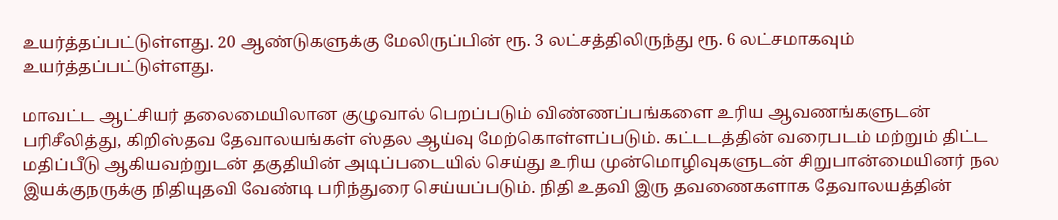உயர்த்தப்பட்டுள்ளது. 20 ஆண்டுகளுக்கு மேலிருப்பின் ரூ. 3 லட்சத்திலிருந்து ரூ. 6 லட்சமாகவும் உயர்த்தப்பட்டுள்ளது.

மாவட்ட ஆட்சியர் தலைமையிலான குழுவால் பெறப்படும் விண்ணப்பங்களை உரிய ஆவணங்களுடன் பரிசீலித்து, கிறிஸ்தவ தேவாலயங்கள் ஸ்தல ஆய்வு மேற்கொள்ளப்படும். கட்டடத்தின் வரைபடம் மற்றும் திட்ட மதிப்பீடு ஆகியவற்றுடன் தகுதியின் அடிப்படையில் செய்து உரிய முன்மொழிவுகளுடன் சிறுபான்மையினர் நல இயக்குநருக்கு நிதியுதவி வேண்டி பரிந்துரை செய்யப்படும். நிதி உதவி இரு தவணைகளாக தேவாலயத்தின்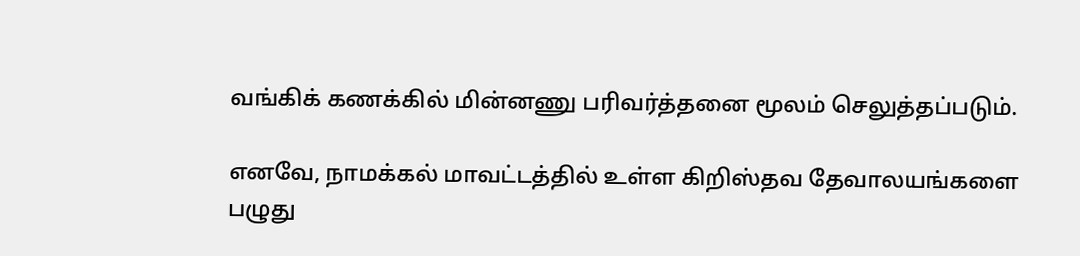வங்கிக் கணக்கில் மின்னணு பரிவர்த்தனை மூலம் செலுத்தப்படும்.

எனவே, நாமக்கல் மாவட்டத்தில் உள்ள கிறிஸ்தவ தேவாலயங்களை பழுது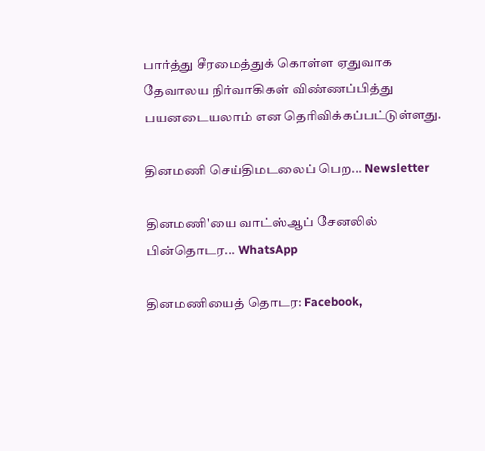பார்த்து சீரமைத்துக் கொள்ள ஏதுவாக தேவாலய நிர்வாகிகள் விண்ணப்பித்து பயனடையலாம் என தெரிவிக்கப்பட்டுள்ளது.

தினமணி செய்திமடலைப் பெற... Newsletter

தினமணி'யை வாட்ஸ்ஆப் சேனலில் பின்தொடர... WhatsApp

தினமணியைத் தொடர: Facebook,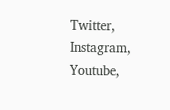Twitter, Instagram, Youtube,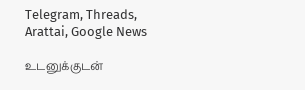Telegram, Threads, Arattai, Google News

உடனுக்குடன்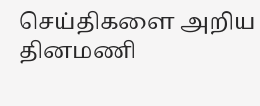செய்திகளை அறிய தினமணி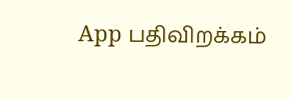App பதிவிறக்கம்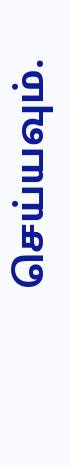செய்யவும்.